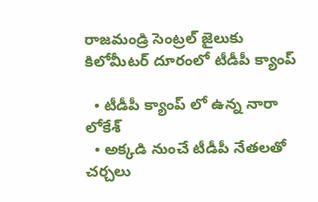రాజమండ్రి సెంట్రల్ జైలుకు కిలోమీటర్ దూరంలో టీడీపీ క్యాంప్

  • టీడీపీ క్యాంప్ లో ఉన్న నారా లోకేశ్
  • అక్కడి నుంచే టీడీపీ నేతలతో చర్చలు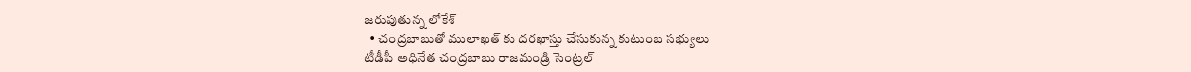జరుపుతున్న లోకేశ్
  • చంద్రబాబుతో ములాఖత్ కు దరఖాస్తు చేసుకున్న కుటుంబ సభ్యులు
టీడీపీ అధినేత చంద్రబాబు రాజమండ్రి సెంట్రల్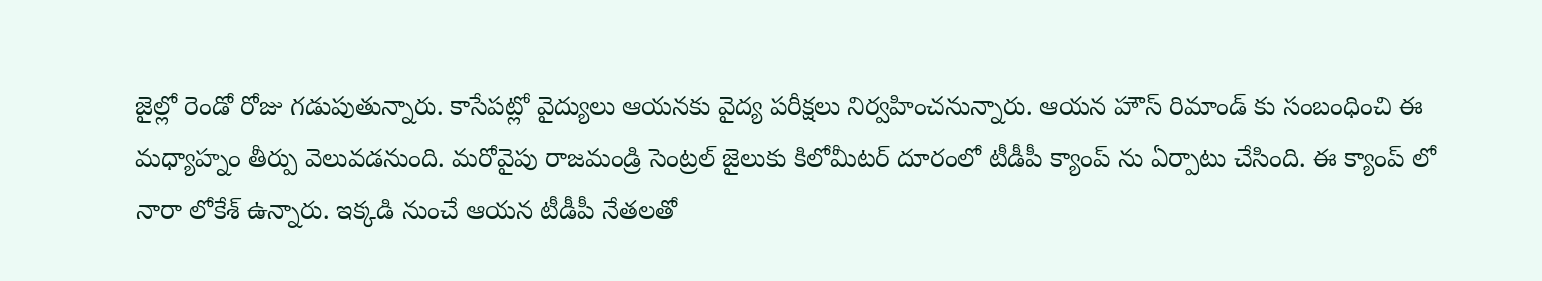జైల్లో రెండో రోజు గడుపుతున్నారు. కాసేపట్లో వైద్యులు ఆయనకు వైద్య పరీక్షలు నిర్వహించనున్నారు. ఆయన హౌస్ రిమాండ్ కు సంబంధించి ఈ మధ్యాహ్నం తీర్పు వెలువడనుంది. మరోవైపు రాజమండ్రి సెంట్రల్ జైలుకు కిలోమీటర్ దూరంలో టీడీపీ క్యాంప్ ను ఏర్పాటు చేసింది. ఈ క్యాంప్ లో నారా లోకేశ్ ఉన్నారు. ఇక్కడి నుంచే ఆయన టీడీపీ నేతలతో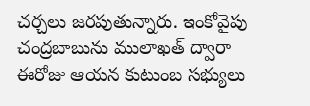చర్చలు జరపుతున్నారు. ఇంకోవైపు చంద్రబాబును ములాఖత్ ద్వారా ఈరోజు ఆయన కుటుంబ సభ్యులు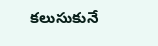కలుసుకునే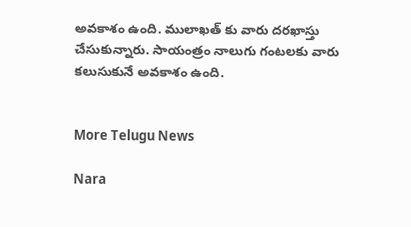అవకాశం ఉంది. ములాఖత్ కు వారు దరఖాస్తు చేసుకున్నారు. సాయంత్రం నాలుగు గంటలకు వారు కలుసుకునే అవకాశం ఉంది.


More Telugu News

Nara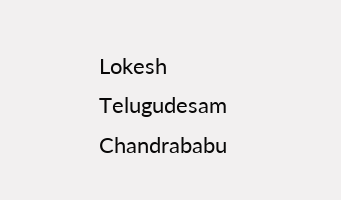Lokesh Telugudesam Chandrababu